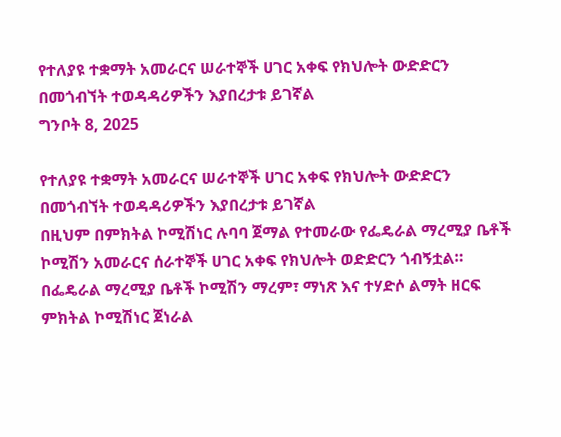የተለያዩ ተቋማት አመራርና ሠራተኞች ሀገር አቀፍ የክህሎት ውድድርን በመጎብኘት ተወዳዳሪዎችን እያበረታቱ ይገኛል
ግንቦት 8, 2025

የተለያዩ ተቋማት አመራርና ሠራተኞች ሀገር አቀፍ የክህሎት ውድድርን በመጎብኘት ተወዳዳሪዎችን እያበረታቱ ይገኛል
በዚህም በምክትል ኮሚሽነር ሉባባ ጀማል የተመራው የፌዴራል ማረሚያ ቤቶች ኮሚሽን አመራርና ሰራተኞች ሀገር አቀፍ የክህሎት ወድድርን ጎብኝቷል።
በፌዴራል ማረሚያ ቤቶች ኮሚሽን ማረም፣ ማነጽ እና ተሃድሶ ልማት ዘርፍ ምክትል ኮሚሽነር ጀነራል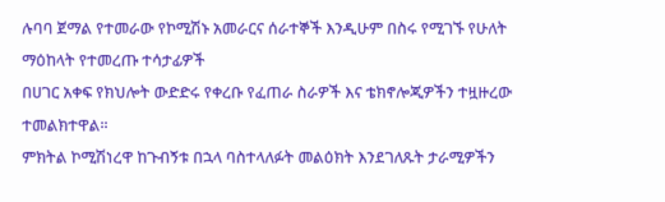ሉባባ ጀማል የተመራው የኮሚሽኑ አመራርና ሰራተኞች እንዲሁም በስሩ የሚገኙ የሁለት ማዕከላት የተመረጡ ተሳታፊዎች
በሀገር አቀፍ የክህሎት ውድድሩ የቀረቡ የፈጠራ ስራዎች እና ቴክኖሎጂዎችን ተዟዙረው ተመልክተዋል።
ምክትል ኮሚሽነረዋ ከጉብኝቱ በኋላ ባስተላለፉት መልዕክት እንደገለጹት ታራሚዎችን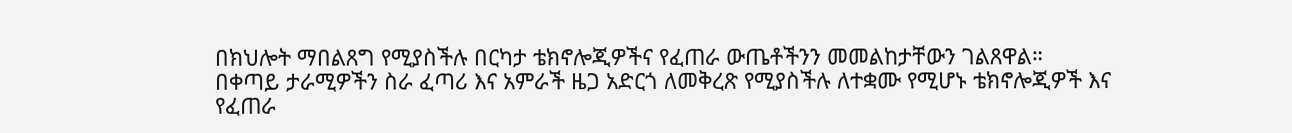በክህሎት ማበልጸግ የሚያስችሉ በርካታ ቴክኖሎጂዎችና የፈጠራ ውጤቶችንን መመልከታቸውን ገልጸዋል።
በቀጣይ ታራሚዎችን ስራ ፈጣሪ እና አምራች ዜጋ አድርጎ ለመቅረጽ የሚያስችሉ ለተቋሙ የሚሆኑ ቴክኖሎጂዎች እና የፈጠራ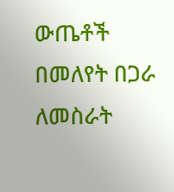ውጤቶች በመለየት በጋራ ለመስራት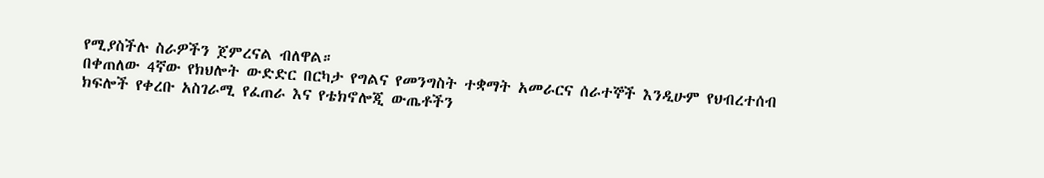የሚያስችሉ ስራዎችን ጀምረናል ብለዋል።
በቀጠለው 4ኛው የክህሎት ውድድር በርካታ የግልና የመንግስት ተቋማት አመራርና ሰራተኞች እንዲሁም የህብረተሰብ ክፍሎች የቀረቡ አስገራሚ የፈጠራ እና የቴክኖሎጂ ውጤቶችን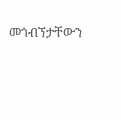መጎብኘታቸውን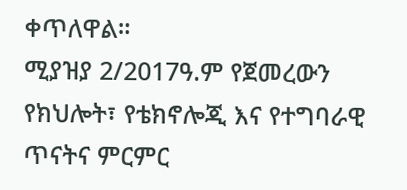ቀጥለዋል።
ሚያዝያ 2/2017ዓ.ም የጀመረውን የክህሎት፣ የቴክኖሎጂ እና የተግባራዊ ጥናትና ምርምር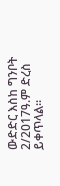ውድድር እስከ ግንቦት 2/2017ዓ.ም ድረስ ይቀጥላል።